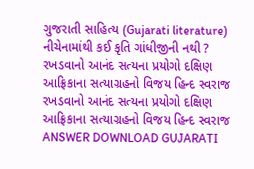ગુજરાતી સાહિત્ય (Gujarati literature) નીચેનામાંથી કઈ કૃતિ ગાંધીજીની નથી ? રખડવાનો આનંદ સત્યના પ્રયોગો દક્ષિણ આફ્રિકાના સત્યાગ્રહનો વિજય હિન્દ સ્વરાજ રખડવાનો આનંદ સત્યના પ્રયોગો દક્ષિણ આફ્રિકાના સત્યાગ્રહનો વિજય હિન્દ સ્વરાજ ANSWER DOWNLOAD GUJARATI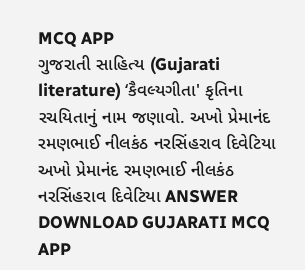MCQ APP
ગુજરાતી સાહિત્ય (Gujarati literature) ‘કૈવલ્યગીતા' કૃતિના રચયિતાનું નામ જણાવો. અખો પ્રેમાનંદ રમણભાઈ નીલકંઠ નરસિંહરાવ દિવેટિયા અખો પ્રેમાનંદ રમણભાઈ નીલકંઠ નરસિંહરાવ દિવેટિયા ANSWER DOWNLOAD GUJARATI MCQ APP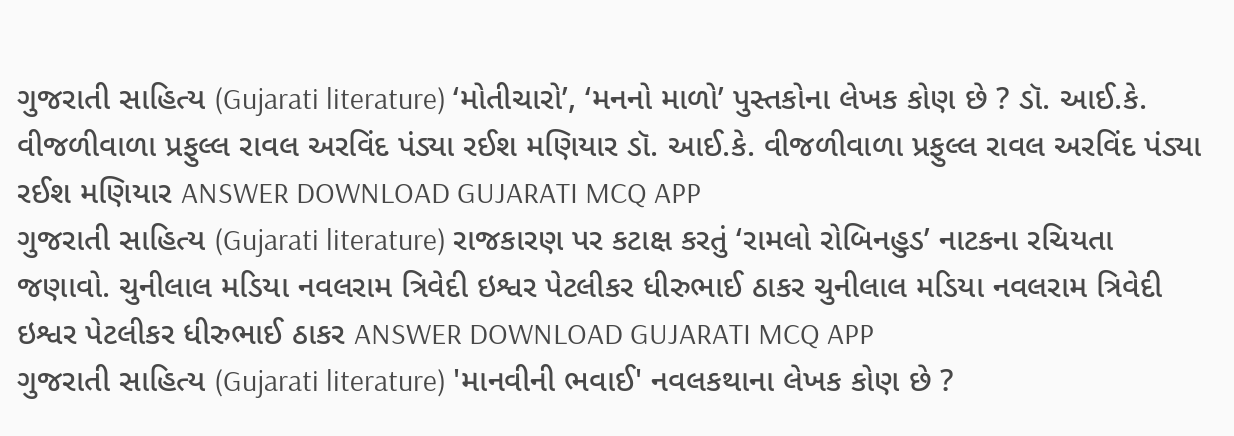ગુજરાતી સાહિત્ય (Gujarati literature) ‘મોતીચારો’, ‘મનનો માળો’ પુસ્તકોના લેખક કોણ છે ? ડૉ. આઈ.કે. વીજળીવાળા પ્રફુલ્લ રાવલ અરવિંદ પંડ્યા રઈશ મણિયાર ડૉ. આઈ.કે. વીજળીવાળા પ્રફુલ્લ રાવલ અરવિંદ પંડ્યા રઈશ મણિયાર ANSWER DOWNLOAD GUJARATI MCQ APP
ગુજરાતી સાહિત્ય (Gujarati literature) રાજકારણ પર કટાક્ષ કરતું ‘રામલો રોબિનહુડ’ નાટકના રચિયતા જણાવો. ચુનીલાલ મડિયા નવલરામ ત્રિવેદી ઇશ્વર પેટલીકર ધીરુભાઈ ઠાકર ચુનીલાલ મડિયા નવલરામ ત્રિવેદી ઇશ્વર પેટલીકર ધીરુભાઈ ઠાકર ANSWER DOWNLOAD GUJARATI MCQ APP
ગુજરાતી સાહિત્ય (Gujarati literature) 'માનવીની ભવાઈ' નવલકથાના લેખક કોણ છે ?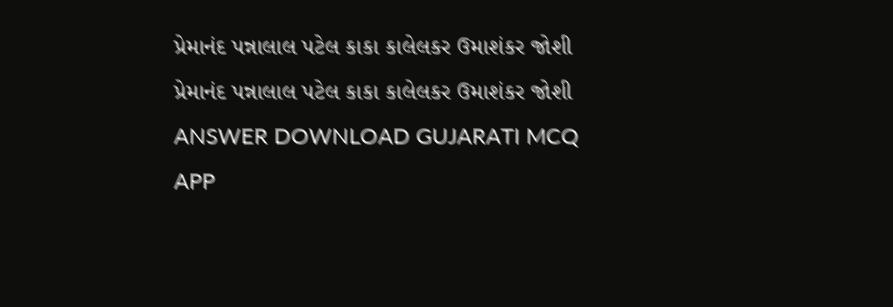પ્રેમાનંદ પન્નાલાલ પટેલ કાકા કાલેલકર ઉમાશંકર જોશી પ્રેમાનંદ પન્નાલાલ પટેલ કાકા કાલેલકર ઉમાશંકર જોશી ANSWER DOWNLOAD GUJARATI MCQ APP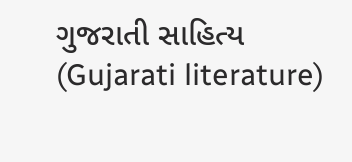ગુજરાતી સાહિત્ય (Gujarati literature)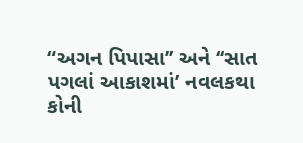“અગન પિપાસા’’ અને ‘‘સાત પગલાં આકાશમાં’ નવલકથા કોની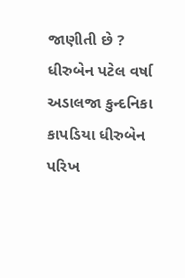જાણીતી છે ? ધીરુબેન પટેલ વર્ષા અડાલજા કુન્દનિકા કાપડિયા ધીરુબેન પરિખ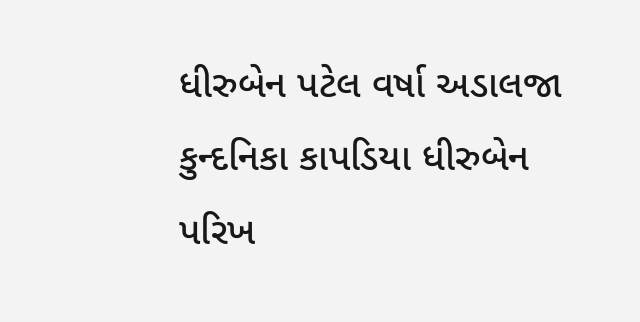ધીરુબેન પટેલ વર્ષા અડાલજા કુન્દનિકા કાપડિયા ધીરુબેન પરિખ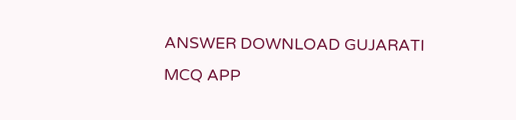ANSWER DOWNLOAD GUJARATI MCQ APP